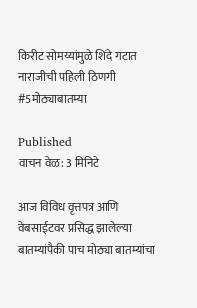किरीट सोमय्यांमुळे शिंदे गटात नाराजीची पहिली ठिणगी #5मोठ्याबातम्या

Published
वाचन वेळ: 3 मिनिटे

आज विविध वृत्तपत्र आणि वेबसाईटवर प्रसिद्ध झालेल्या बातम्यांपैकी पाच मोठ्या बातम्यांचा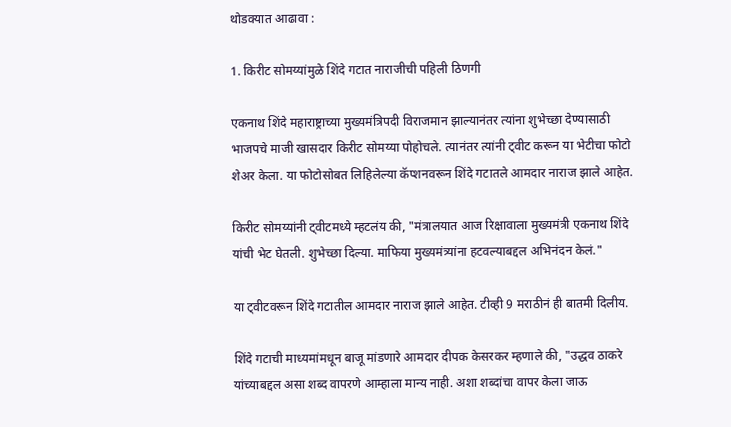थोडक्यात आढावा :

1. किरीट सोमय्यांमुळे शिंदे गटात नाराजीची पहिली ठिणगी

एकनाथ शिंदे महाराष्ट्राच्या मुख्यमंत्रिपदी विराजमान झाल्यानंतर त्यांना शुभेच्छा देण्यासाठी भाजपचे माजी खासदार किरीट सोमय्या पोहोचले. त्यानंतर त्यांनी ट्वीट करून या भेटीचा फोटो शेअर केला. या फोटोसोबत लिहिलेल्या कॅप्शनवरून शिंदे गटातले आमदार नाराज झाले आहेत.

किरीट सोमय्यांनी ट्वीटमध्ये म्हटलंय की, "मंत्रालयात आज रिक्षावाला मुख्यमंत्री एकनाथ शिंदे यांची भेट घेतली. शुभेच्छा दिल्या. माफिया मुख्यमंत्र्यांना हटवल्याबद्दल अभिनंदन केलं."

या ट्वीटवरून शिंदे गटातील आमदार नाराज झाले आहेत. टीव्ही 9 मराठीनं ही बातमी दिलीय.

शिंदे गटाची माध्यमांमधून बाजू मांडणारे आमदार दीपक केसरकर म्हणाले की, "उद्धव ठाकरे यांच्याबद्दल असा शब्द वापरणे आम्हाला मान्य नाही. अशा शब्दांचा वापर केला जाऊ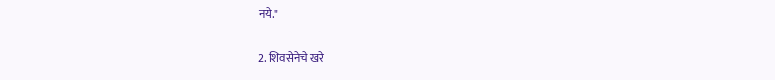नये."

2. शिवसेनेचे खरे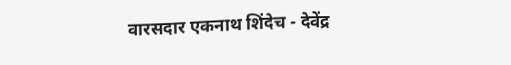वारसदार एकनाथ शिंदेच - देवेंद्र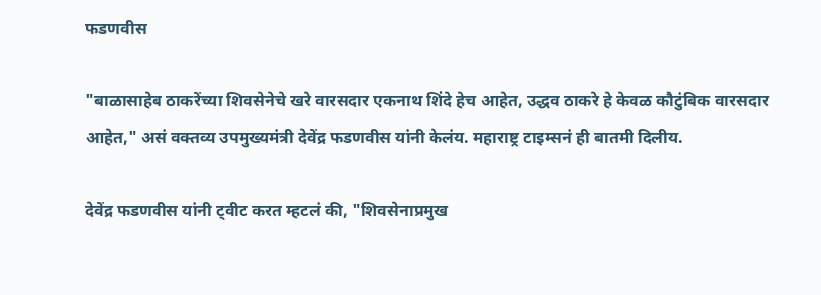फडणवीस

"बाळासाहेब ठाकरेंच्या शिवसेनेचे खरे वारसदार एकनाथ शिंदे हेच आहेत, उद्धव ठाकरे हे केवळ कौटुंबिक वारसदार आहेत," असं वक्तव्य उपमुख्यमंत्री देवेंद्र फडणवीस यांनी केलंय. महाराष्ट्र टाइम्सनं ही बातमी दिलीय.

देवेंद्र फडणवीस यांनी ट्वीट करत म्हटलं की, "शिवसेनाप्रमुख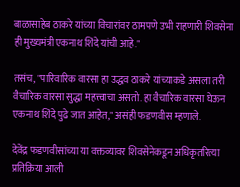बाळासाहेब ठाकरे यांच्या विचारांवर ठामपणे उभी राहणारी शिवसेना ही मुख्यमंत्री एकनाथ शिंदे यांची आहे."

तसंच, "पारिवारिक वारसा हा उद्धव ठाकरे यांच्याकडे असला तरी वैचारिक वारसा सुद्धा महत्त्वाचा असतो. हा वैचारिक वारसा घेऊन एकनाथ शिंदे पुढे जात आहेत," असंही फडणवीस म्हणाले.

देवेंद्र फडणवीसांच्या या वक्तव्यावर शिवसेनेकडून अधिकृतरित्या प्रतिक्रिया आली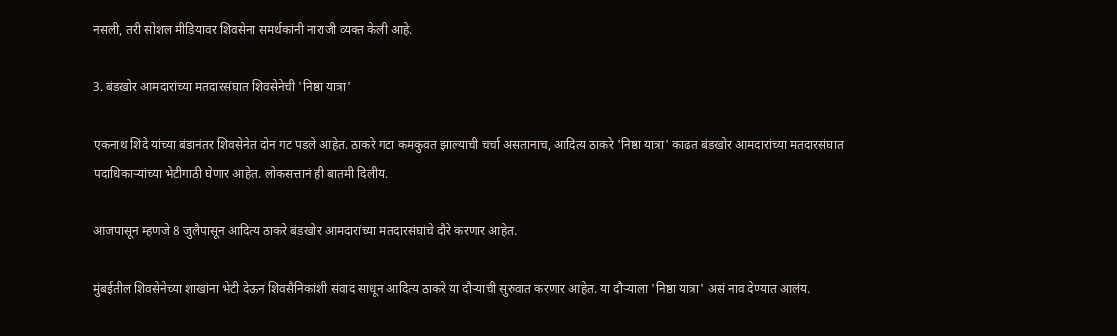नसली, तरी सोशल मीडियावर शिवसेना समर्थकांनी नाराजी व्यक्त केली आहे.

3. बंडखोर आमदारांच्या मतदारसंघात शिवसेनेची 'निष्ठा यात्रा'

एकनाथ शिंदे यांच्या बंडानंतर शिवसेनेत दोन गट पडले आहेत. ठाकरे गटा कमकुवत झाल्याची चर्चा असतानाच, आदित्य ठाकरे 'निष्ठा यात्रा' काढत बंडखोर आमदारांच्या मतदारसंघात पदाधिकाऱ्यांच्या भेटीगाठी घेणार आहेत. लोकसत्तानं ही बातमी दिलीय.

आजपासून म्हणजे 8 जुलैपासून आदित्य ठाकरे बंडखोर आमदारांच्या मतदारसंघांचे दौरे करणार आहेत.

मुंबईतील शिवसेनेच्या शाखांना भेटी देऊन शिवसैनिकांशी संवाद साधून आदित्य ठाकरे या दौऱ्याची सुरुवात करणार आहेत. या दौऱ्याला 'निष्ठा यात्रा' असं नाव देण्यात आलंय.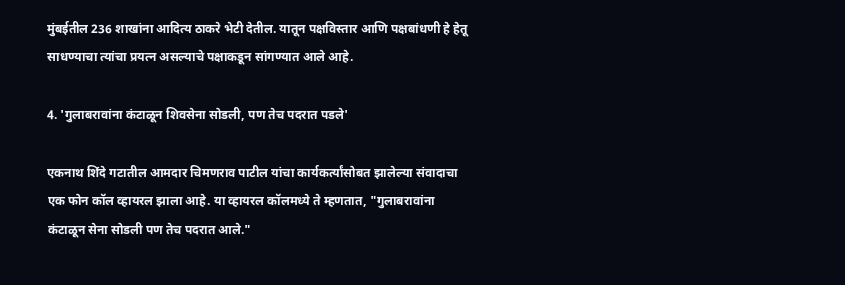मुंबईतील 236 शाखांना आदित्य ठाकरे भेटी देतील. यातून पक्षविस्तार आणि पक्षबांधणी हे हेतू साधण्याचा त्यांचा प्रयत्न असल्याचे पक्षाकडून सांगण्यात आले आहे.

4. 'गुलाबरावांना कंटाळून शिवसेना सोडली, पण तेच पदरात पडले'

एकनाथ शिंदे गटातील आमदार चिमणराव पाटील यांचा कार्यकर्त्यांसोबत झालेल्या संवादाचा एक फोन कॉल व्हायरल झाला आहे. या व्हायरल कॉलमध्ये ते म्हणतात, "गुलाबरावांना कंटाळून सेना सोडली पण तेच पदरात आले."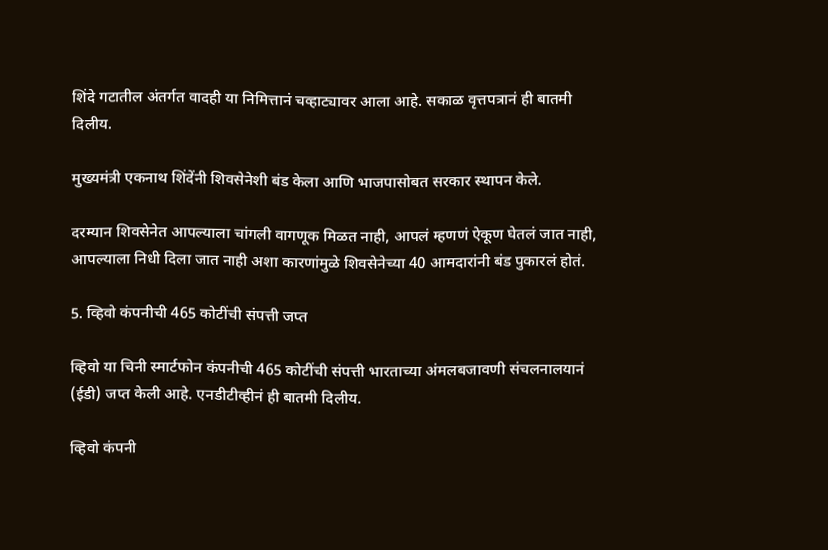शिंदे गटातील अंतर्गत वादही या निमित्तानं चव्हाट्यावर आला आहे. सकाळ वृत्तपत्रानं ही बातमी दिलीय.

मुख्यमंत्री एकनाथ शिंदेंनी शिवसेनेशी बंड केला आणि भाजपासोबत सरकार स्थापन केले.

दरम्यान शिवसेनेत आपल्याला चांगली वागणूक मिळत नाही, आपलं म्हणणं ऐकूण घेतलं जात नाही, आपल्याला निधी दिला जात नाही अशा कारणांमुळे शिवसेनेच्या 40 आमदारांनी बंड पुकारलं होतं.

5. व्हिवो कंपनीची 465 कोटींची संपत्ती जप्त

व्हिवो या चिनी स्मार्टफोन कंपनीची 465 कोटींची संपत्ती भारताच्या अंमलबजावणी संचलनालयानं (ईडी) जप्त केली आहे. एनडीटीव्हीनं ही बातमी दिलीय.

व्हिवो कंपनी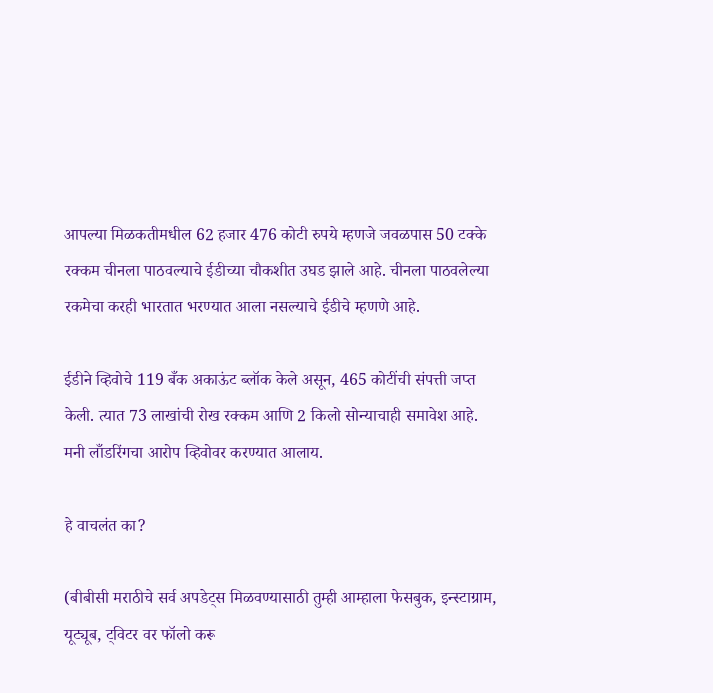आपल्या मिळकतीमधील 62 हजार 476 कोटी रुपये म्हणजे जवळपास 50 टक्के रक्कम चीनला पाठवल्याचे ईडीच्या चौकशीत उघड झाले आहे. चीनला पाठवलेल्या रकमेचा करही भारतात भरण्यात आला नसल्याचे ईडीचे म्हणणे आहे.

ईडीने व्हिवोचे 119 बँक अकाऊंट ब्लॉक केले असून, 465 कोटींची संपत्ती जप्त केली. त्यात 73 लाखांची रोख रक्कम आणि 2 किलो सोन्याचाही समावेश आहे. मनी लाँडरिंगचा आरोप व्हिवोवर करण्यात आलाय.

हे वाचलंत का?

(बीबीसी मराठीचे सर्व अपडेट्स मिळवण्यासाठी तुम्ही आम्हाला फेसबुक, इन्स्टाग्राम, यूट्यूब, ट्विटर वर फॉलो करू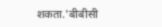शकता.'बीबीसी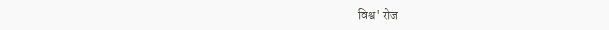विश्व' रोज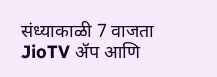संध्याकाळी 7 वाजता JioTV ॲप आणि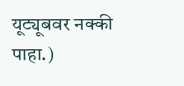यूट्यूबवर नक्की पाहा.)